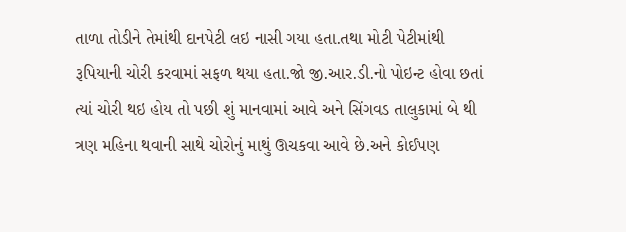તાળા તોડીને તેમાંથી દાનપેટી લઇ નાસી ગયા હતા.તથા મોટી પેટીમાંથી રૂપિયાની ચોરી કરવામાં સફળ થયા હતા.જો જી.આર.ડી.નો પોઇન્ટ હોવા છતાં ત્યાં ચોરી થઇ હોય તો પછી શું માનવામાં આવે અને સિંગવડ તાલુકામાં બે થી ત્રણ મહિના થવાની સાથે ચોરોનું માથું ઊચકવા આવે છે.અને કોઈપણ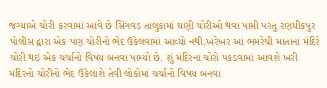જગ્યાએ ચોરી કરવામાં આવે છે સિંગવડ તાલુકામાં ઘણી ચોરીઓ થવા પામી પરંતુ રણધીકપુર પોલીસ દ્વારા એક પણ ચોરીનો ભેદ ઉકેલવામાં આવ્યો નથી.ખરેખર આ ભમરેચી માતાના મંદિરે ચોરી થઇ એક ચર્ચાનો વિષય બનવા પામ્યો છે. શું મંદિરના ચોરો પકડવામાં આવશે ખરી મંદિરનો ચોરીનો ભેદ ઉકેલાશે તેવી લોકોમાં ચર્ચાનો વિષય બનવા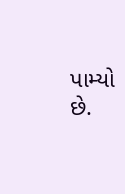પામ્યો છે.